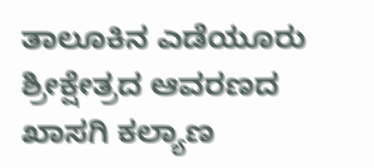ತಾಲೂಕಿನ ಎಡೆಯೂರು ಶ್ರೀಕ್ಷೇತ್ರದ ಆವರಣದ ಖಾಸಗಿ ಕಲ್ಯಾಣ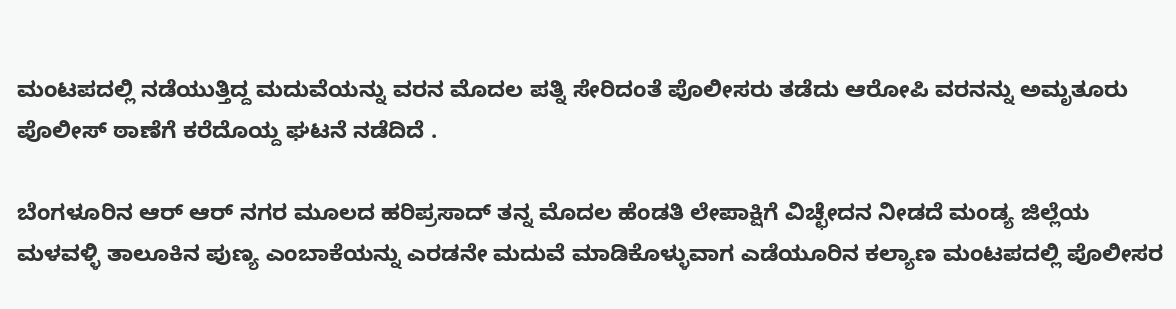ಮಂಟಪದಲ್ಲಿ ನಡೆಯುತ್ತಿದ್ದ ಮದುವೆಯನ್ನು ವರನ ಮೊದಲ ಪತ್ನಿ ಸೇರಿದಂತೆ ಪೊಲೀಸರು ತಡೆದು ಆರೋಪಿ ವರನನ್ನು ಅಮೃತೂರು ಪೊಲೀಸ್ ಠಾಣೆಗೆ ಕರೆದೊಯ್ದ ಘಟನೆ ನಡೆದಿದೆ .

ಬೆಂಗಳೂರಿನ ಆರ್ ಆರ್ ನಗರ ಮೂಲದ ಹರಿಪ್ರಸಾದ್ ತನ್ನ ಮೊದಲ ಹೆಂಡತಿ ಲೇಪಾಕ್ಷಿಗೆ ವಿಚ್ಛೇದನ ನೀಡದೆ ಮಂಡ್ಯ ಜಿಲ್ಲೆಯ ಮಳವಳ್ಳಿ ತಾಲೂಕಿನ ಪುಣ್ಯ ಎಂಬಾಕೆಯನ್ನು ಎರಡನೇ ಮದುವೆ ಮಾಡಿಕೊಳ್ಳುವಾಗ ಎಡೆಯೂರಿನ ಕಲ್ಯಾಣ ಮಂಟಪದಲ್ಲಿ ಪೊಲೀಸರ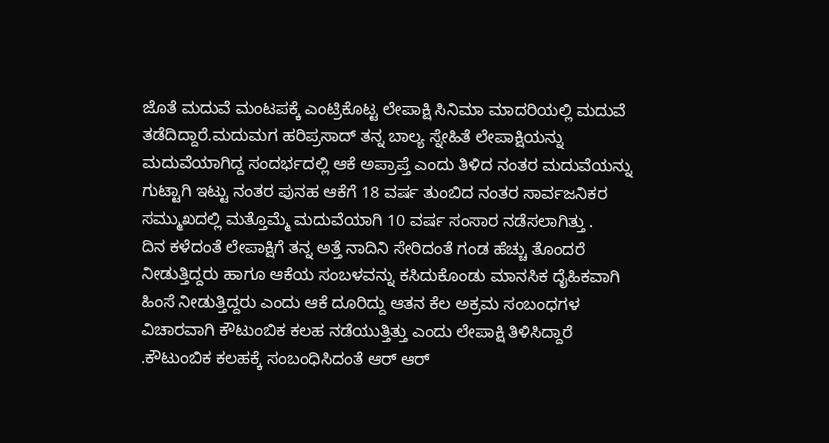ಜೊತೆ ಮದುವೆ ಮಂಟಪಕ್ಕೆ ಎಂಟ್ರಿಕೊಟ್ಟ ಲೇಪಾಕ್ಷಿ ಸಿನಿಮಾ ಮಾದರಿಯಲ್ಲಿ ಮದುವೆ ತಡೆದಿದ್ದಾರೆ.ಮದುಮಗ ಹರಿಪ್ರಸಾದ್ ತನ್ನ ಬಾಲ್ಯ ಸ್ನೇಹಿತೆ ಲೇಪಾಕ್ಷಿಯನ್ನು ಮದುವೆಯಾಗಿದ್ದ ಸಂದರ್ಭದಲ್ಲಿ ಆಕೆ ಅಪ್ರಾಪ್ತೆ ಎಂದು ತಿಳಿದ ನಂತರ ಮದುವೆಯನ್ನು ಗುಟ್ಟಾಗಿ ಇಟ್ಟು ನಂತರ ಪುನಹ ಆಕೆಗೆ 18 ವರ್ಷ ತುಂಬಿದ ನಂತರ ಸಾರ್ವಜನಿಕರ ಸಮ್ಮುಖದಲ್ಲಿ ಮತ್ತೊಮ್ಮೆ ಮದುವೆಯಾಗಿ 10 ವರ್ಷ ಸಂಸಾರ ನಡೆಸಲಾಗಿತ್ತು .
ದಿನ ಕಳೆದಂತೆ ಲೇಪಾಕ್ಷಿಗೆ ತನ್ನ ಅತ್ತೆ ನಾದಿನಿ ಸೇರಿದಂತೆ ಗಂಡ ಹೆಚ್ಚು ತೊಂದರೆ ನೀಡುತ್ತಿದ್ದರು ಹಾಗೂ ಆಕೆಯ ಸಂಬಳವನ್ನು ಕಸಿದುಕೊಂಡು ಮಾನಸಿಕ ದೈಹಿಕವಾಗಿ ಹಿಂಸೆ ನೀಡುತ್ತಿದ್ದರು ಎಂದು ಆಕೆ ದೂರಿದ್ದು ಆತನ ಕೆಲ ಅಕ್ರಮ ಸಂಬಂಧಗಳ ವಿಚಾರವಾಗಿ ಕೌಟುಂಬಿಕ ಕಲಹ ನಡೆಯುತ್ತಿತ್ತು ಎಂದು ಲೇಪಾಕ್ಷಿ ತಿಳಿಸಿದ್ದಾರೆ .ಕೌಟುಂಬಿಕ ಕಲಹಕ್ಕೆ ಸಂಬಂಧಿಸಿದಂತೆ ಆರ್ ಆರ್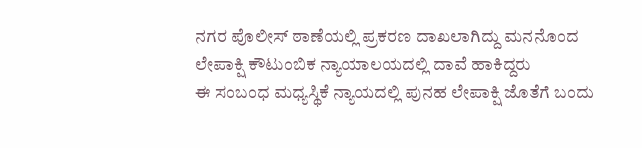ನಗರ ಪೊಲೀಸ್ ಠಾಣೆಯಲ್ಲಿ ಪ್ರಕರಣ ದಾಖಲಾಗಿದ್ದು ಮನನೊಂದ ಲೇಪಾಕ್ಷಿ ಕೌಟುಂಬಿಕ ನ್ಯಾಯಾಲಯದಲ್ಲಿ ದಾವೆ ಹಾಕಿದ್ದರು
ಈ ಸಂಬಂಧ ಮಧ್ಯಸ್ಥಿಕೆ ನ್ಯಾಯದಲ್ಲಿ ಪುನಹ ಲೇಪಾಕ್ಷಿ ಜೊತೆಗೆ ಬಂದು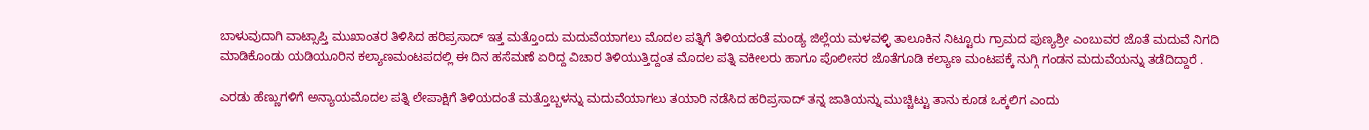ಬಾಳುವುದಾಗಿ ವಾಟ್ಸಾಪ್ತಿ ಮುಖಾಂತರ ತಿಳಿಸಿದ ಹರಿಪ್ರಸಾದ್ ಇತ್ತ ಮತ್ತೊಂದು ಮದುವೆಯಾಗಲು ಮೊದಲ ಪತ್ನಿಗೆ ತಿಳಿಯದಂತೆ ಮಂಡ್ಯ ಜಿಲ್ಲೆಯ ಮಳವಳ್ಳಿ ತಾಲೂಕಿನ ನಿಟ್ಟೂರು ಗ್ರಾಮದ ಪುಣ್ಯಶ್ರೀ ಎಂಬುವರ ಜೊತೆ ಮದುವೆ ನಿಗದಿ ಮಾಡಿಕೊಂಡು ಯಡಿಯೂರಿನ ಕಲ್ಯಾಣಮಂಟಪದಲ್ಲಿ ಈ ದಿನ ಹಸೆಮಣೆ ಏರಿದ್ದ ವಿಚಾರ ತಿಳಿಯುತ್ತಿದ್ದಂತ ಮೊದಲ ಪತ್ನಿ ವಕೀಲರು ಹಾಗೂ ಪೊಲೀಸರ ಜೊತೆಗೂಡಿ ಕಲ್ಯಾಣ ಮಂಟಪಕ್ಕೆ ನುಗ್ಗಿ ಗಂಡನ ಮದುವೆಯನ್ನು ತಡೆದಿದ್ದಾರೆ .

ಎರಡು ಹೆಣ್ಣುಗಳಿಗೆ ಅನ್ಯಾಯಮೊದಲ ಪತ್ನಿ ಲೇಪಾಕ್ಷಿಗೆ ತಿಳಿಯದಂತೆ ಮತ್ತೊಬ್ಬಳನ್ನು ಮದುವೆಯಾಗಲು ತಯಾರಿ ನಡೆಸಿದ ಹರಿಪ್ರಸಾದ್ ತನ್ನ ಜಾತಿಯನ್ನು ಮುಚ್ಚಿಟ್ಟು ತಾನು ಕೂಡ ಒಕ್ಕಲಿಗ ಎಂದು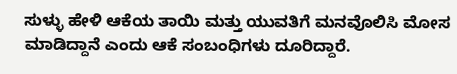ಸುಳ್ಳು ಹೇಳಿ ಆಕೆಯ ತಾಯಿ ಮತ್ತು ಯುವತಿಗೆ ಮನವೊಲಿಸಿ ಮೋಸ ಮಾಡಿದ್ದಾನೆ ಎಂದು ಆಕೆ ಸಂಬಂಧಿಗಳು ದೂರಿದ್ದಾರೆ.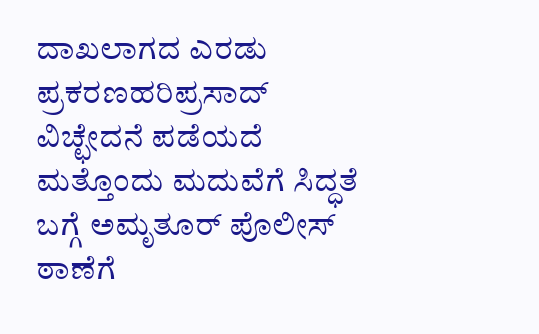ದಾಖಲಾಗದ ಎರಡು ಪ್ರಕರಣಹರಿಪ್ರಸಾದ್ ವಿಚ್ಛೇದನೆ ಪಡೆಯದೆ ಮತ್ತೊಂದು ಮದುವೆಗೆ ಸಿದ್ಧತೆ ಬಗ್ಗೆ ಅಮೃತೂರ್ ಪೊಲೀಸ್ ಠಾಣೆಗೆ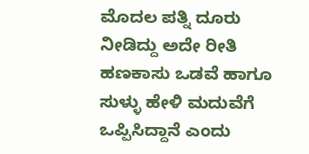ಮೊದಲ ಪತ್ನಿ ದೂರು ನೀಡಿದ್ದು ಅದೇ ರೀತಿ ಹಣಕಾಸು ಒಡವೆ ಹಾಗೂ ಸುಳ್ಳು ಹೇಳಿ ಮದುವೆಗೆ ಒಪ್ಪಿಸಿದ್ದಾನೆ ಎಂದು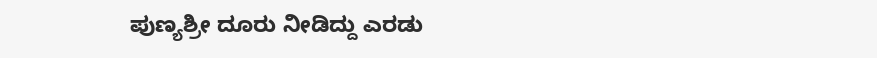ಪುಣ್ಯಶ್ರೀ ದೂರು ನೀಡಿದ್ದು ಎರಡು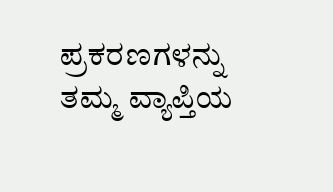ಪ್ರಕರಣಗಳನ್ನು ತಮ್ಮ ವ್ಯಾಪ್ತಿಯ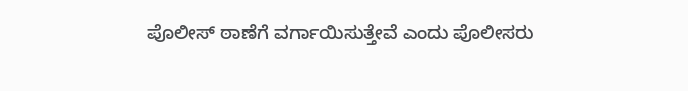ಪೊಲೀಸ್ ಠಾಣೆಗೆ ವರ್ಗಾಯಿಸುತ್ತೇವೆ ಎಂದು ಪೊಲೀಸರು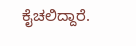ಕೈಚಲಿದ್ದಾರೆ.